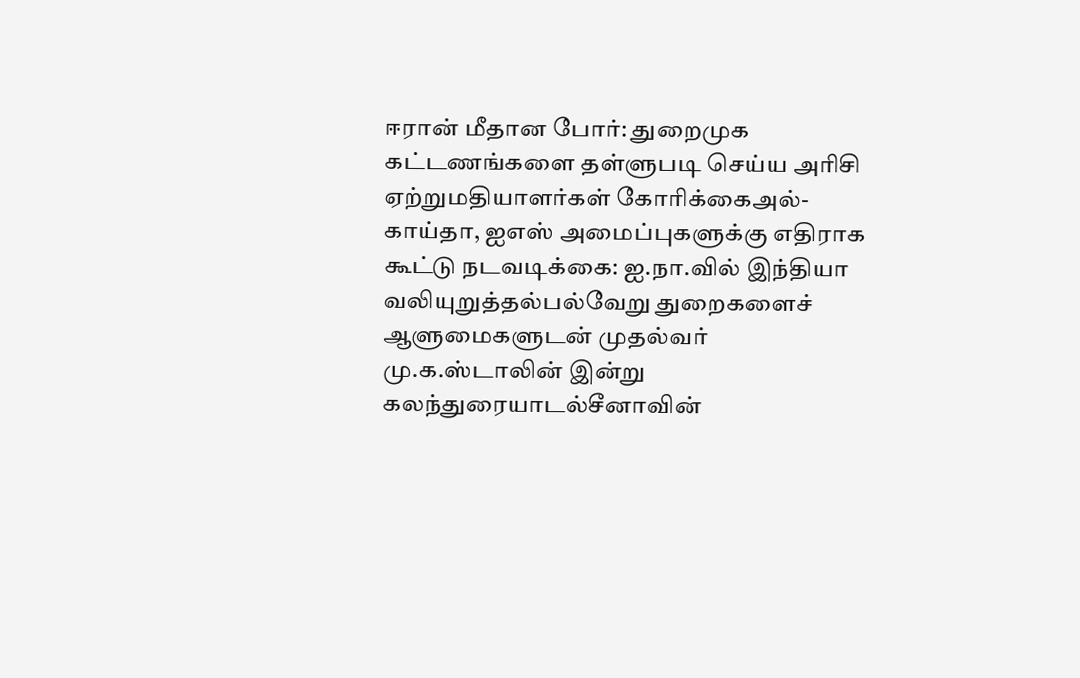ஈரான் மீதான போர்: துறைமுக கட்டணங்களை தள்ளுபடி செய்ய அரிசி ஏற்றுமதியாளர்கள் கோரிக்கைஅல்-காய்தா, ஐஎஸ் அமைப்புகளுக்கு எதிராக கூட்டு நடவடிக்கை: ஐ.நா.வில் இந்தியா வலியுறுத்தல்பல்வேறு துறைகளைச் ஆளுமைகளுடன் முதல்வர் மு.க.ஸ்டாலின் இன்று கலந்துரையாடல்சீனாவின்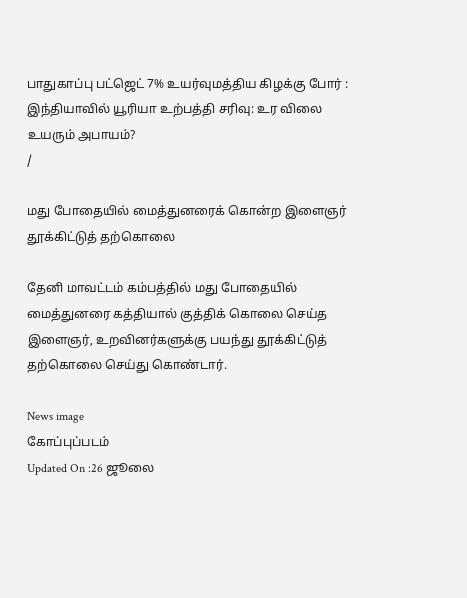பாதுகாப்பு பட்ஜெட் 7% உயர்வுமத்திய கிழக்கு போர் : இந்தியாவில் யூரியா உற்பத்தி சரிவு: உர விலை உயரும் அபாயம்?
/

மது போதையில் மைத்துனரைக் கொன்ற இளைஞர் தூக்கிட்டுத் தற்கொலை

தேனி மாவட்டம் கம்பத்தில் மது போதையில் மைத்துனரை கத்தியால் குத்திக் கொலை செய்த இளைஞர், உறவினர்களுக்கு பயந்து தூக்கிட்டுத் தற்கொலை செய்து கொண்டார்.

News image
கோப்புப்படம்
Updated On :26 ஜூலை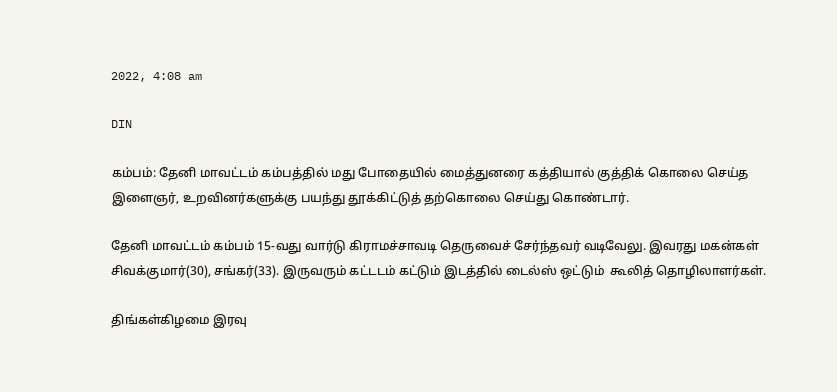2022, 4:08 am

DIN

கம்பம்: தேனி மாவட்டம் கம்பத்தில் மது போதையில் மைத்துனரை கத்தியால் குத்திக் கொலை செய்த இளைஞர், உறவினர்களுக்கு பயந்து தூக்கிட்டுத் தற்கொலை செய்து கொண்டார்.

தேனி மாவட்டம் கம்பம் 15-வது வார்டு கிராமச்சாவடி தெருவைச் சேர்ந்தவர் வடிவேலு. இவரது மகன்கள் சிவக்குமார்(30), சங்கர்(33). இருவரும் கட்டடம் கட்டும் இடத்தில் டைல்ஸ் ஒட்டும்  கூலித் தொழிலாளர்கள்.

திங்கள்கிழமை இரவு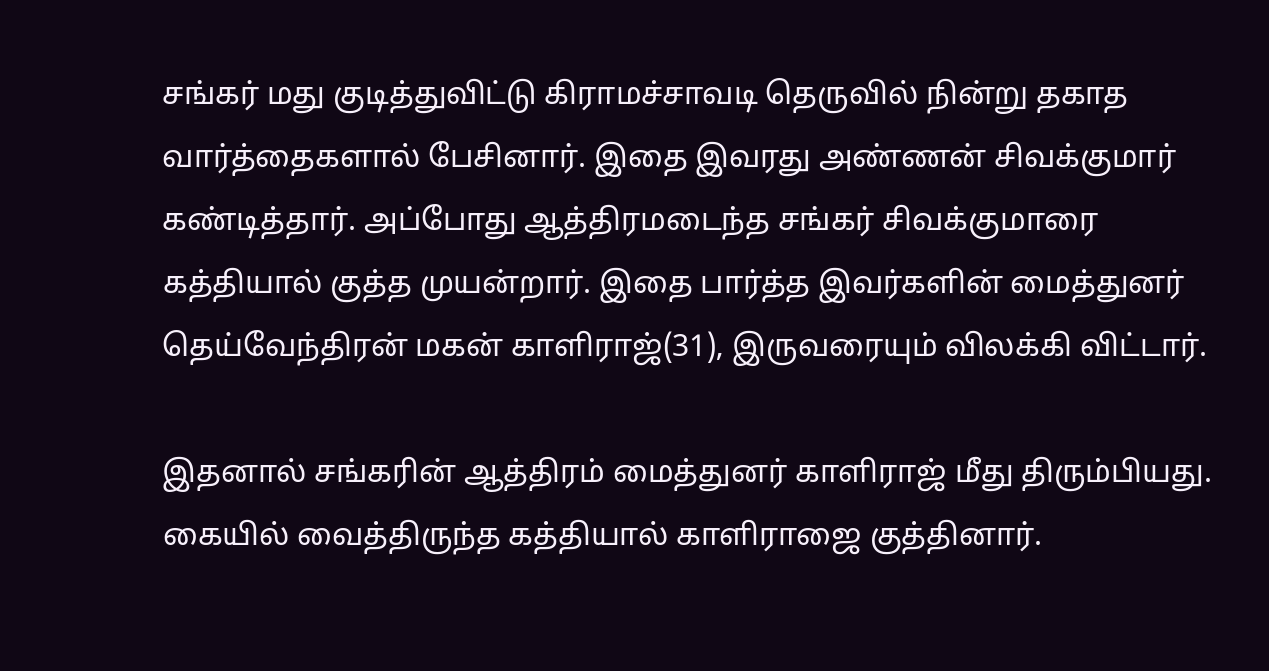சங்கர் மது குடித்துவிட்டு கிராமச்சாவடி தெருவில் நின்று தகாத வார்த்தைகளால் பேசினார். இதை இவரது அண்ணன் சிவக்குமார் கண்டித்தார். அப்போது ஆத்திரமடைந்த சங்கர் சிவக்குமாரை கத்தியால் குத்த முயன்றார். இதை பார்த்த இவர்களின் மைத்துனர் தெய்வேந்திரன் மகன் காளிராஜ்(31), இருவரையும் விலக்கி விட்டார்.

இதனால் சங்கரின் ஆத்திரம் மைத்துனர் காளிராஜ் மீது திரும்பியது. கையில் வைத்திருந்த கத்தியால் காளிராஜை குத்தினார்.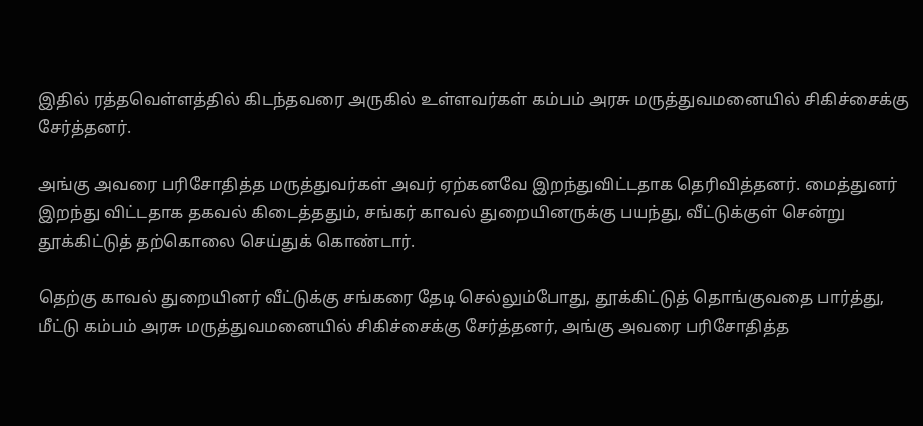இதில் ரத்தவெள்ளத்தில் கிடந்தவரை அருகில் உள்ளவர்கள் கம்பம் அரசு மருத்துவமனையில் சிகிச்சைக்கு சேர்த்தனர்.

அங்கு அவரை பரிசோதித்த மருத்துவர்கள் அவர் ஏற்கனவே இறந்துவிட்டதாக தெரிவித்தனர். மைத்துனர் இறந்து விட்டதாக தகவல் கிடைத்ததும், சங்கர் காவல் துறையினருக்கு பயந்து, வீட்டுக்குள் சென்று தூக்கிட்டுத் தற்கொலை செய்துக் கொண்டார்.

தெற்கு காவல் துறையினர் வீட்டுக்கு சங்கரை தேடி செல்லும்போது, தூக்கிட்டுத் தொங்குவதை பார்த்து, மீட்டு கம்பம் அரசு மருத்துவமனையில் சிகிச்சைக்கு சேர்த்தனர், அங்கு அவரை பரிசோதித்த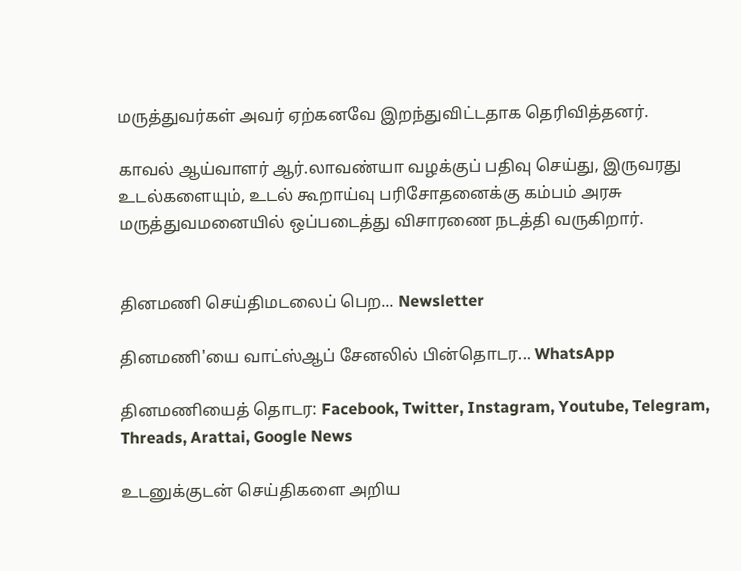மருத்துவர்கள் அவர் ஏற்கனவே இறந்துவிட்டதாக தெரிவித்தனர்.

காவல் ஆய்வாளர் ஆர்.லாவண்யா வழக்குப் பதிவு செய்து, இருவரது உடல்களையும், உடல் கூறாய்வு பரிசோதனைக்கு கம்பம் அரசு மருத்துவமனையில் ஒப்படைத்து விசாரணை நடத்தி வருகிறார்.


தினமணி செய்திமடலைப் பெற... Newsletter

தினமணி'யை வாட்ஸ்ஆப் சேனலில் பின்தொடர... WhatsApp

தினமணியைத் தொடர: Facebook, Twitter, Instagram, Youtube, Telegram, Threads, Arattai, Google News

உடனுக்குடன் செய்திகளை அறிய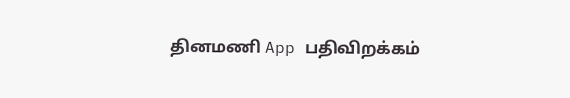தினமணி App பதிவிறக்கம்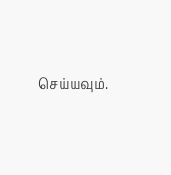செய்யவும்.